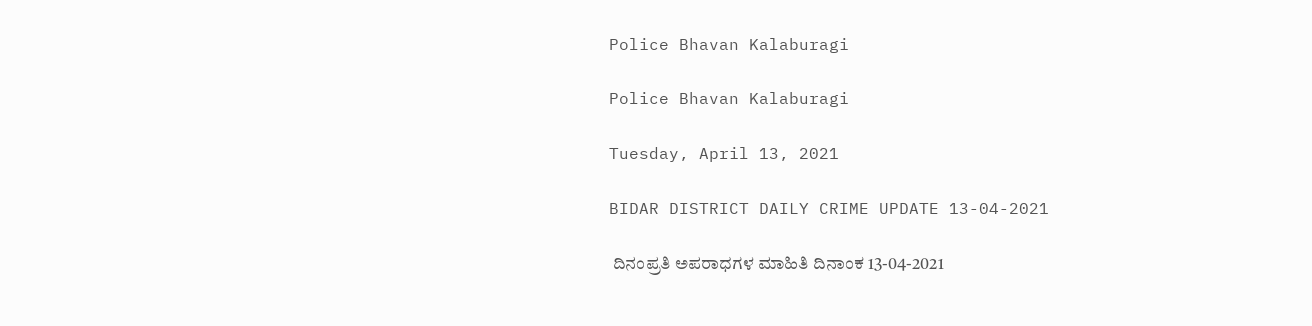Police Bhavan Kalaburagi

Police Bhavan Kalaburagi

Tuesday, April 13, 2021

BIDAR DISTRICT DAILY CRIME UPDATE 13-04-2021

 ದಿನಂಪ್ರತಿ ಅಪರಾಧಗಳ ಮಾಹಿತಿ ದಿನಾಂಕ 13-04-2021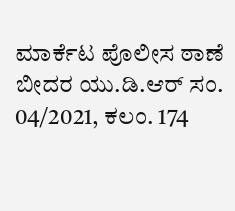ಮಾರ್ಕೆಟ ಪೊಲೀಸ ಠಾಣೆ ಬೀದರ ಯು.ಡಿ.ಆರ್ ಸಂ. 04/2021, ಕಲಂ. 174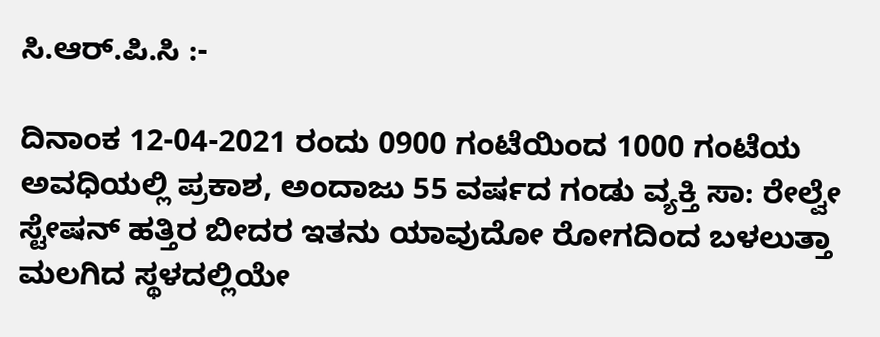ಸಿ.ಆರ್.ಪಿ.ಸಿ :-

ದಿನಾಂಕ 12-04-2021 ರಂದು 0900 ಗಂಟೆಯಿಂದ 1000 ಗಂಟೆಯ ಅವಧಿಯಲ್ಲಿ ಪ್ರಕಾಶ, ಅಂದಾಜು 55 ವರ್ಷದ ಗಂಡು ವ್ಯಕ್ತಿ ಸಾ: ರೇಲ್ವೇ ಸ್ಟೇಷನ್ ಹತ್ತಿರ ಬೀದರ ಇತನು ಯಾವುದೋ ರೋಗದಿಂದ ಬಳಲುತ್ತಾ ಮಲಗಿದ ಸ್ಥಳದಲ್ಲಿಯೇ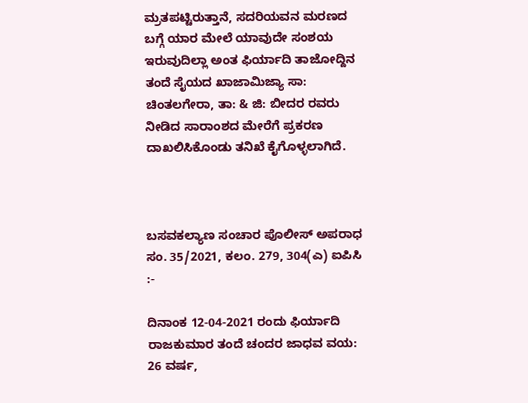ಮ್ರತಪಟ್ಟಿರುತ್ತಾನೆ, ಸದರಿಯವನ ಮರಣದ ಬಗ್ಗೆ ಯಾರ ಮೇಲೆ ಯಾವುದೇ ಸಂಶಯ ಇರುವುದಿಲ್ಲಾ ಅಂತ ಫಿರ್ಯಾದಿ ತಾಜೋದ್ದಿನ ತಂದೆ ಸೈಯದ ಖಾಜಾಮಿಜ್ಯಾ ಸಾ: ಚಿಂತಲಗೇರಾ, ತಾ: & ಜಿ: ಬೀದರ ರವರು ನೀಡಿದ ಸಾರಾಂಶದ ಮೇರೆಗೆ ಪ್ರಕರಣ ದಾಖಲಿಸಿಕೊಂಡು ತನಿಖೆ ಕೈಗೊಳ್ಳಲಾಗಿದೆ.



ಬಸವಕಲ್ಯಾಣ ಸಂಚಾರ ಪೊಲೀಸ್ ಅಪರಾಧ ಸಂ. 35/2021, ಕಲಂ. 279, 304(ಎ) ಐಪಿಸಿ :-

ದಿನಾಂಕ 12-04-2021 ರಂದು ಫಿರ್ಯಾದಿ ರಾಜಕುಮಾರ ತಂದೆ ಚಂದರ ಜಾಧವ ವಯ: 26 ವರ್ಷ,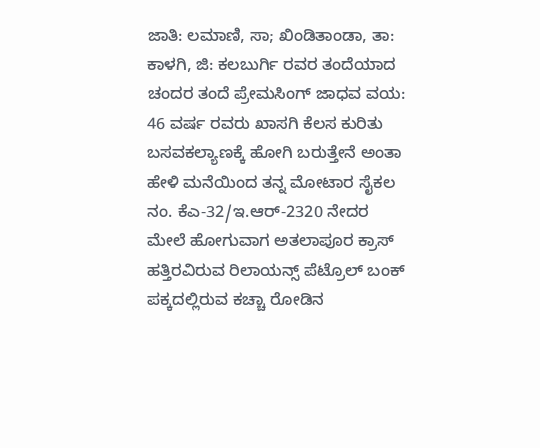ಜಾತಿ: ಲಮಾಣಿ, ಸಾ; ಖಿಂಡಿತಾಂಡಾ, ತಾ: ಕಾಳಗಿ, ಜಿ: ಕಲಬುರ್ಗಿ ರವರ ತಂದೆಯಾದ ಚಂದರ ತಂದೆ ಪ್ರೇಮಸಿಂಗ್ ಜಾಧವ ವಯ: 46 ವರ್ಷ ರವರು ಖಾಸಗಿ ಕೆಲಸ ಕುರಿತು ಬಸವಕಲ್ಯಾಣಕ್ಕೆ ಹೋಗಿ ಬರುತ್ತೇನೆ ಅಂತಾ ಹೇಳಿ ಮನೆಯಿಂದ ತನ್ನ ಮೋಟಾರ ಸೈಕಲ ನಂ. ಕೆಎ-32/ಇ.ಆರ್-2320 ನೇದರ ಮೇಲೆ ಹೋಗುವಾಗ ಅತಲಾಪೂರ ಕ್ರಾಸ್ ಹತ್ತಿರವಿರುವ ರಿಲಾಯನ್ಸ್ ಪೆಟ್ರೊಲ್ ಬಂಕ್ ಪಕ್ಕದಲ್ಲಿರುವ ಕಚ್ಚಾ ರೋಡಿನ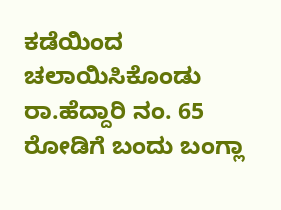ಕಡೆಯಿಂದ ಚಲಾಯಿಸಿಕೊಂಡು ರಾ.ಹೆದ್ದಾರಿ ನಂ. 65 ರೋಡಿಗೆ ಬಂದು ಬಂಗ್ಲಾ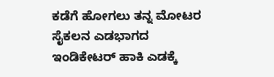ಕಡೆಗೆ ಹೋಗಲು ತನ್ನ ಮೋಟರ ಸೈಕಲನ ಎಡಭಾಗದ ಇಂಡಿಕೇಟರ್ ಹಾಕಿ ಎಡಕ್ಕೆ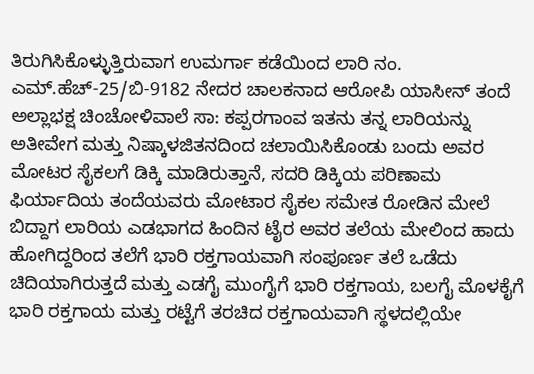ತಿರುಗಿಸಿಕೊಳ್ಳುತ್ತಿರುವಾಗ ಉಮರ್ಗಾ ಕಡೆಯಿಂದ ಲಾರಿ ನಂ. ಎಮ್.ಹೆಚ್-25/ಬಿ-9182 ನೇದರ ಚಾಲಕನಾದ ಆರೋಪಿ ಯಾಸೀನ್ ತಂದೆ ಅಲ್ಲಾಭಕ್ಷ ಚಿಂಚೋಳಿವಾಲೆ ಸಾ: ಕಪ್ಪರಗಾಂವ ಇತನು ತನ್ನ ಲಾರಿಯನ್ನು ಅತೀವೇಗ ಮತ್ತು ನಿಷ್ಕಾಳಜಿತನದಿಂದ ಚಲಾಯಿಸಿಕೊಂಡು ಬಂದು ಅವರ ಮೋಟರ ಸೈಕಲಗೆ ಡಿಕ್ಕಿ ಮಾಡಿರುತ್ತಾನೆ, ಸದರಿ ಡಿಕ್ಕಿಯ ಪರಿಣಾಮ ಫಿರ್ಯಾದಿಯ ತಂದೆಯವರು ಮೋಟಾರ ಸೈಕಲ ಸಮೇತ ರೋಡಿನ ಮೇಲೆ ಬಿದ್ದಾಗ ಲಾರಿಯ ಎಡಭಾಗದ ಹಿಂದಿನ ಟೈರ ಅವರ ತಲೆಯ ಮೇಲಿಂದ ಹಾದು ಹೋಗಿದ್ದರಿಂದ ತಲೆಗೆ ಭಾರಿ ರಕ್ತಗಾಯವಾಗಿ ಸಂಪೂರ್ಣ ತಲೆ ಒಡೆದು ಚಿದಿಯಾಗಿರುತ್ತದೆ ಮತ್ತು ಎಡಗೈ ಮುಂಗೈಗೆ ಭಾರಿ ರಕ್ತಗಾಯ, ಬಲಗೈ ಮೊಳಕೈಗೆ ಭಾರಿ ರಕ್ತಗಾಯ ಮತ್ತು ರಟ್ಟೆಗೆ ತರಚಿದ ರಕ್ತಗಾಯವಾಗಿ ಸ್ಥಳದಲ್ಲಿಯೇ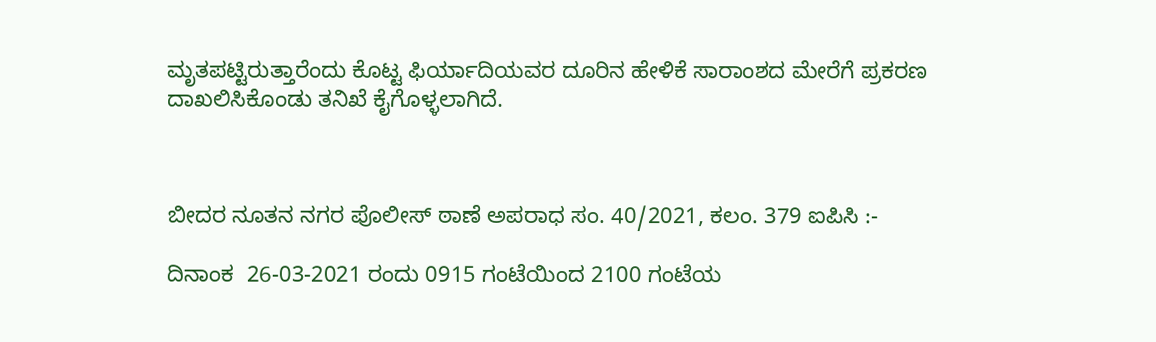ಮೃತಪಟ್ಟಿರುತ್ತಾರೆಂದು ಕೊಟ್ಟ ಫಿರ್ಯಾದಿಯವರ ದೂರಿನ ಹೇಳಿಕೆ ಸಾರಾಂಶದ ಮೇರೆಗೆ ಪ್ರಕರಣ ದಾಖಲಿಸಿಕೊಂಡು ತನಿಖೆ ಕೈಗೊಳ್ಳಲಾಗಿದೆ.



ಬೀದರ ನೂತನ ನಗರ ಪೊಲೀಸ್ ಠಾಣೆ ಅಪರಾಧ ಸಂ. 40/2021, ಕಲಂ. 379 ಐಪಿಸಿ :-

ದಿನಾಂಕ  26-03-2021 ರಂದು 0915 ಗಂಟೆಯಿಂದ 2100 ಗಂಟೆಯ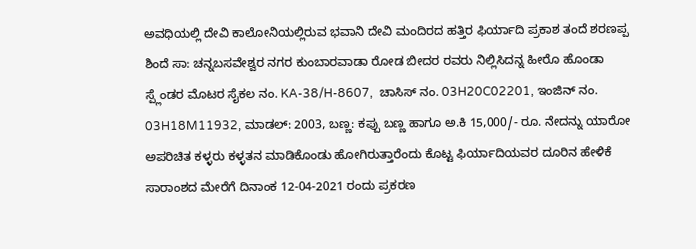ಅವಧಿಯಲ್ಲಿ ದೇವಿ ಕಾಲೋನಿಯಲ್ಲಿರುವ ಭವಾನಿ ದೇವಿ ಮಂದಿರದ ಹತ್ತಿರ ಫಿರ್ಯಾದಿ ಪ್ರಕಾಶ ತಂದೆ ಶರಣಪ್ಪ ಶಿಂದೆ ಸಾ: ಚನ್ನಬಸವೇಶ್ವರ ನಗರ ಕುಂಬಾರವಾಡಾ ರೋಡ ಬೀದರ ರವರು ನಿಲ್ಲಿಸಿದನ್ನ ಹೀರೊ ಹೊಂಡಾ ಸ್ಪ್ಲೆಂಡರ ಮೊಟರ ಸೈಕಲ ನಂ. KA-38/H-8607,  ಚಾಸಿಸ್ ನಂ. 03H20C02201, ಇಂಜಿನ್ ನಂ. 03H18M11932, ಮಾಡಲ್: 2003, ಬಣ್ಣ: ಕಪ್ಪು ಬಣ್ಣ ಹಾಗೂ ಅ.ಕಿ 15,000/- ರೂ. ನೇದನ್ನು ಯಾರೋ ಅಪರಿಚಿತ ಕಳ್ಳರು ಕಳ್ಳತನ ಮಾಡಿಕೊಂಡು ಹೋಗಿರುತ್ತಾರೆಂದು ಕೊಟ್ಟ ಫಿರ್ಯಾದಿಯವರ ದೂರಿನ ಹೇಳಿಕೆ ಸಾರಾಂಶದ ಮೇರೆಗೆ ದಿನಾಂಕ 12-04-2021 ರಂದು ಪ್ರಕರಣ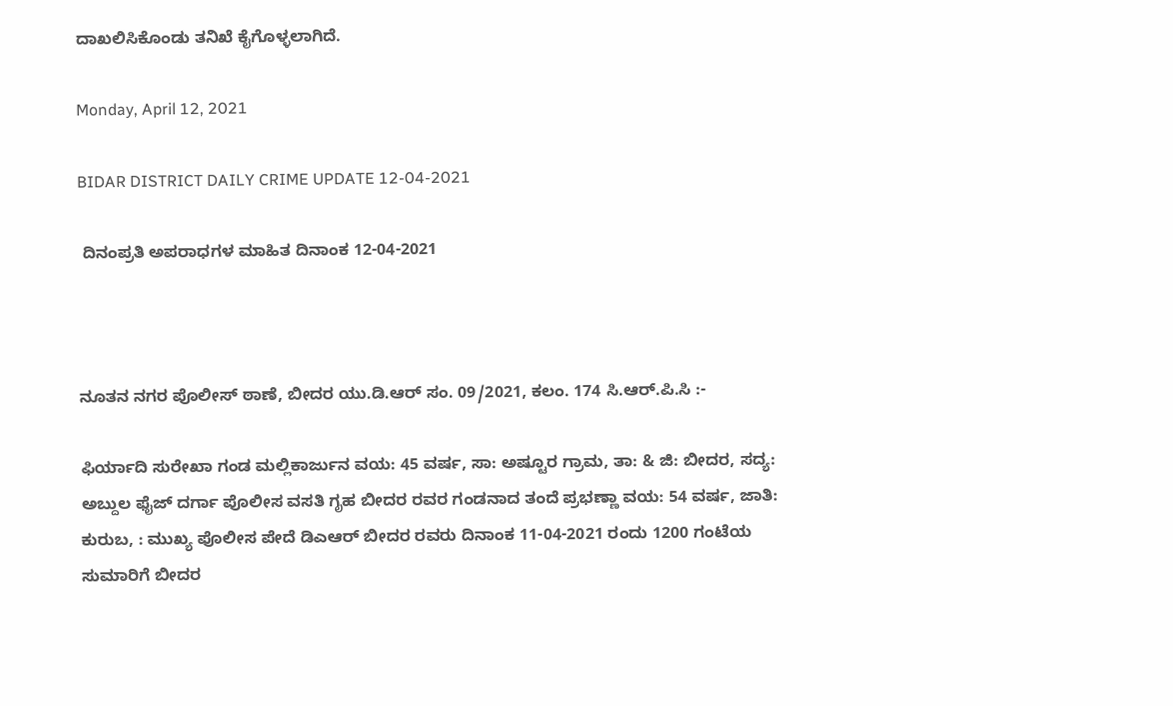ದಾಖಲಿಸಿಕೊಂಡು ತನಿಖೆ ಕೈಗೊಳ್ಳಲಾಗಿದೆ.

Monday, April 12, 2021

BIDAR DISTRICT DAILY CRIME UPDATE 12-04-2021

 ದಿನಂಪ್ರತಿ ಅಪರಾಧಗಳ ಮಾಹಿತ ದಿನಾಂಕ 12-04-2021



ನೂತನ ನಗರ ಪೊಲೀಸ್ ಠಾಣೆ, ಬೀದರ ಯು.ಡಿ.ಆರ್ ಸಂ. 09/2021, ಕಲಂ. 174 ಸಿ.ಆರ್.ಪಿ.ಸಿ :-

ಫಿರ್ಯಾದಿ ಸುರೇಖಾ ಗಂಡ ಮಲ್ಲಿಕಾರ್ಜುನ ವಯ: 45 ವರ್ಷ, ಸಾ: ಅಷ್ಟೂರ ಗ್ರಾಮ, ತಾ: & ಜಿ: ಬೀದರ, ಸದ್ಯ:  ಅಬ್ದುಲ ಫೈಜ್ ದರ್ಗಾ ಪೊಲೀಸ ವಸತಿ ಗೃಹ ಬೀದರ ರವರ ಗಂಡನಾದ ತಂದೆ ಪ್ರಭಣ್ಣಾ ವಯ: 54 ವರ್ಷ, ಜಾತಿ: ಕುರುಬ, : ಮುಖ್ಯ ಪೊಲೀಸ ಪೇದೆ ಡಿಎಆರ್ ಬೀದರ ರವರು ದಿನಾಂಕ 11-04-2021 ರಂದು 1200 ಗಂಟೆಯ ಸುಮಾರಿಗೆ ಬೀದರ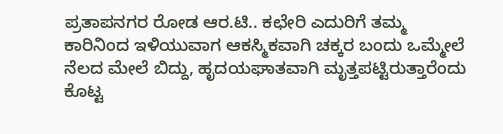ಪ್ರತಾಪನಗರ ರೋಡ ಆರ.ಟಿ.. ಕಛೇರಿ ಎದುರಿಗೆ ತಮ್ಮ ಕಾರಿನಿಂದ ಇಳಿಯುವಾಗ ಆಕಸ್ಮಿಕವಾಗಿ ಚಕ್ಕರ ಬಂದು ಒಮ್ಮೇಲೆ ನೆಲದ ಮೇಲೆ ಬಿದ್ದು, ಹೃದಯಘಾತವಾಗಿ ಮೃತ್ತಪಟ್ಟಿರುತ್ತಾರೆಂದು ಕೊಟ್ಟ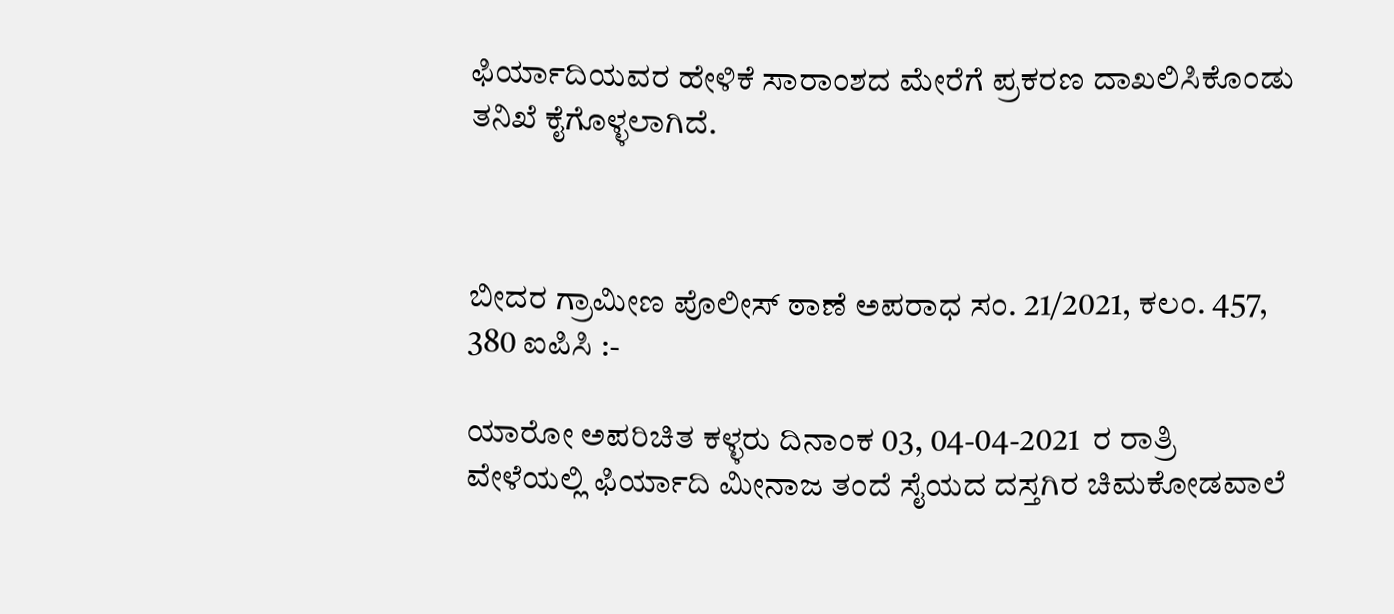ಫಿರ್ಯಾದಿಯವರ ಹೇಳಿಕೆ ಸಾರಾಂಶದ ಮೇರೆಗೆ ಪ್ರಕರಣ ದಾಖಲಿಸಿಕೊಂಡು ತನಿಖೆ ಕೈಗೊಳ್ಳಲಾಗಿದೆ.



ಬೀದರ ಗ್ರಾಮೀಣ ಪೊಲೀಸ್ ಠಾಣೆ ಅಪರಾಧ ಸಂ. 21/2021, ಕಲಂ. 457, 380 ಐಪಿಸಿ :-

ಯಾರೋ ಅಪರಿಚಿತ ಕಳ್ಳರು ದಿನಾಂಕ 03, 04-04-2021  ರ ರಾತ್ರಿ ವೇಳೆಯಲ್ಲಿ ಫಿರ್ಯಾದಿ ಮೀನಾಜ ತಂದೆ ಸೈಯದ ದಸ್ತಗಿರ ಚಿಮಕೋಡವಾಲೆ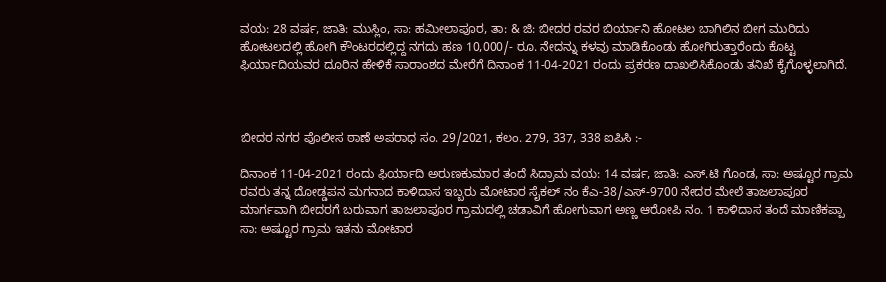ವಯ: 28 ವರ್ಷ, ಜಾತಿ: ಮುಸ್ಲಿಂ, ಸಾ: ಹಮೀಲಾಪೂರ, ತಾ: & ಜಿ: ಬೀದರ ರವರ ಬಿರ್ಯಾನಿ ಹೋಟಲ ಬಾಗಿಲಿನ ಬೀಗ ಮುರಿದು ಹೋಟಲದಲ್ಲಿ ಹೋಗಿ ಕೌಂಟರದಲ್ಲಿದ್ದ ನಗದು ಹಣ 10,000/- ರೂ. ನೇದನ್ನು ಕಳವು ಮಾಡಿಕೊಂಡು ಹೋಗಿರುತ್ತಾರೆಂದು ಕೊಟ್ಟ ಫಿರ್ಯಾದಿಯವರ ದೂರಿನ ಹೇಳಿಕೆ ಸಾರಾಂಶದ ಮೇರೆಗೆ ದಿನಾಂಕ 11-04-2021 ರಂದು ಪ್ರಕರಣ ದಾಖಲಿಸಿಕೊಂಡು ತನಿಖೆ ಕೈಗೊಳ್ಳಲಾಗಿದೆ.



ಬೀದರ ನಗರ ಪೊಲೀಸ ಠಾಣೆ ಅಪರಾಧ ಸಂ. 29/2021, ಕಲಂ. 279, 337, 338 ಐಪಿಸಿ :-

ದಿನಾಂಕ 11-04-2021 ರಂದು ಫಿರ್ಯಾದಿ ಅರುಣಕುಮಾರ ತಂದೆ ಸಿದ್ರಾಮ ವಯ: 14 ವರ್ಷ, ಜಾತಿ: ಎಸ್.ಟಿ ಗೊಂಡ, ಸಾ: ಅಷ್ಟೂರ ಗ್ರಾಮ ರವರು ತನ್ನ ದೋಡ್ಡಪನ ಮಗನಾದ ಕಾಳಿದಾಸ ಇಬ್ಬರು ಮೋಟಾರ ಸೈಕಲ್ ನಂ ಕೆಎ-38/ಎಸ್-9700 ನೇದರ ಮೇಲೆ ತಾಜಲಾಪೂರ ಮಾರ್ಗವಾಗಿ ಬೀದರಗೆ ಬರುವಾಗ ತಾಜಲಾಪೂರ ಗ್ರಾಮದಲ್ಲಿ ಚಡಾವಿಗೆ ಹೋಗುವಾಗ ಅಣ್ಣ ಆರೋಪಿ ನಂ. 1 ಕಾಳಿದಾಸ ತಂದೆ ಮಾಣಿಕಪ್ಪಾ ಸಾ: ಅಷ್ಟೂರ ಗ್ರಾಮ ಇತನು ಮೋಟಾರ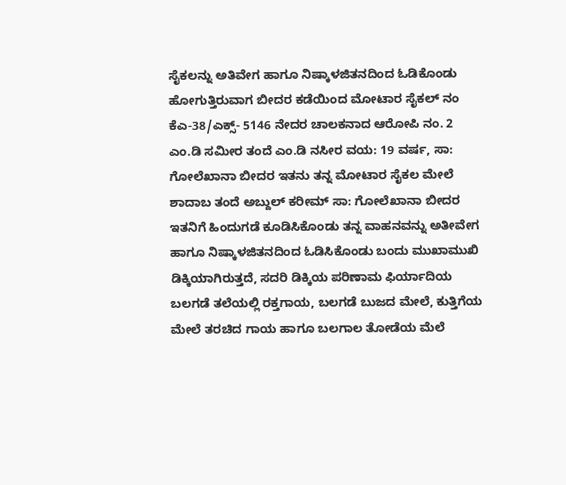ಸೈಕಲನ್ನು ಅತಿವೇಗ ಹಾಗೂ ನಿಷ್ಕಾಳಜಿತನದಿಂದ ಓಡಿಕೊಂಡು ಹೋಗುತ್ತಿರುವಾಗ ಬೀದರ ಕಡೆಯಿಂದ ಮೋಟಾರ ಸೈಕಲ್ ನಂ ಕೆಎ-38/ಎಕ್ಸ್- 5146 ನೇದರ ಚಾಲಕನಾದ ಆರೋಪಿ ನಂ. 2 ಎಂ.ಡಿ ಸಮೀರ ತಂದೆ ಎಂ.ಡಿ ನಸೀರ ವಯ: 19 ವರ್ಷ, ಸಾ: ಗೋಲೆಖಾನಾ ಬೀದರ ಇತನು ತನ್ನ ಮೋಟಾರ ಸೈಕಲ ಮೇಲೆ ಶಾದಾಬ ತಂದೆ ಅಬ್ದುಲ್ ಕರೀಮ್ ಸಾ: ಗೋಲೆಖಾನಾ ಬೀದರ ಇತನಿಗೆ ಹಿಂದುಗಡೆ ಕೂಡಿಸಿಕೊಂಡು ತನ್ನ ವಾಹನವನ್ನು ಅತೀವೇಗ ಹಾಗೂ ನಿಷ್ಕಾಳಜಿತನದಿಂದ ಓಡಿಸಿಕೊಂಡು ಬಂದು ಮುಖಾಮುಖಿ ಡಿಕ್ಕಿಯಾಗಿರುತ್ತದೆ, ಸದರಿ ಡಿಕ್ಕಿಯ ಪರಿಣಾಮ ಫಿರ್ಯಾದಿಯ ಬಲಗಡೆ ತಲೆಯಲ್ಲಿ ರಕ್ತಗಾಯ, ಬಲಗಡೆ ಬುಜದ ಮೇಲೆ, ಕುತ್ತಿಗೆಯ ಮೇಲೆ ತರಚಿದ ಗಾಯ ಹಾಗೂ ಬಲಗಾಲ ತೋಡೆಯ ಮೆಲೆ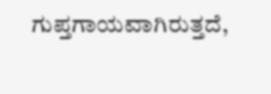ಗುಪ್ತಗಾಯವಾಗಿರುತ್ತದೆ,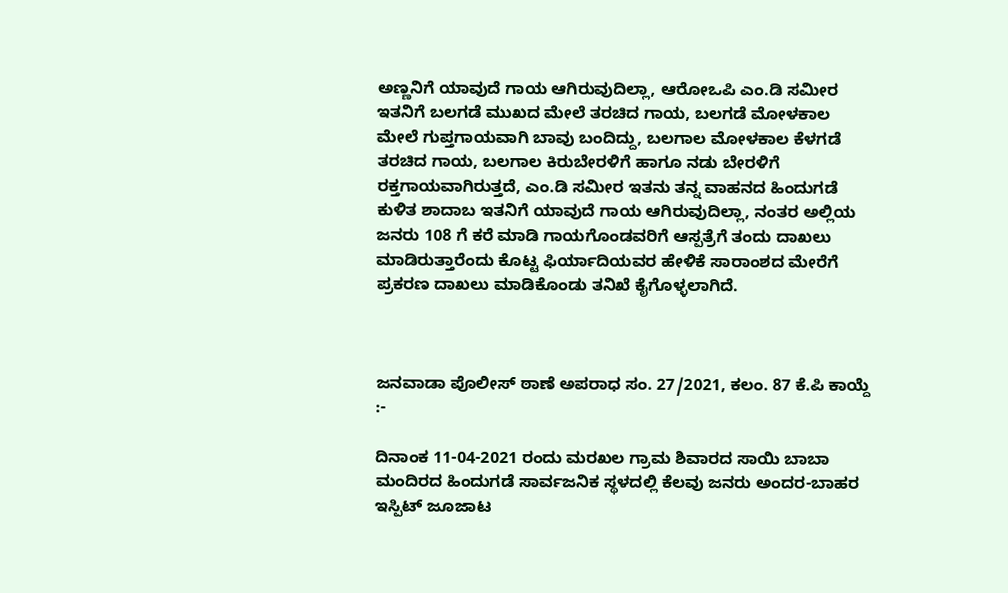ಅಣ್ಣನಿಗೆ ಯಾವುದೆ ಗಾಯ ಆಗಿರುವುದಿಲ್ಲಾ, ಆರೋಒಪಿ ಎಂ.ಡಿ ಸಮೀರ ಇತನಿಗೆ ಬಲಗಡೆ ಮುಖದ ಮೇಲೆ ತರಚಿದ ಗಾಯ, ಬಲಗಡೆ ಮೋಳಕಾಲ ಮೇಲೆ ಗುಪ್ತಗಾಯವಾಗಿ ಬಾವು ಬಂದಿದ್ದು, ಬಲಗಾಲ ಮೋಳಕಾಲ ಕೆಳಗಡೆ ತರಚಿದ ಗಾಯ, ಬಲಗಾಲ ಕಿರುಬೇರಳಿಗೆ ಹಾಗೂ ನಡು ಬೇರಳಿಗೆ ರಕ್ತಗಾಯವಾಗಿರುತ್ತದೆ, ಎಂ.ಡಿ ಸಮೀರ ಇತನು ತನ್ನ ವಾಹನದ ಹಿಂದುಗಡೆ ಕುಳಿತ ಶಾದಾಬ ಇತನಿಗೆ ಯಾವುದೆ ಗಾಯ ಆಗಿರುವುದಿಲ್ಲಾ, ನಂತರ ಅಲ್ಲಿಯ ಜನರು 108 ಗೆ ಕರೆ ಮಾಡಿ ಗಾಯಗೊಂಡವರಿಗೆ ಆಸ್ಪತ್ರೆಗೆ ತಂದು ದಾಖಲು ಮಾಡಿರುತ್ತಾರೆಂದು ಕೊಟ್ಟ ಫಿರ್ಯಾದಿಯವರ ಹೇಳಿಕೆ ಸಾರಾಂಶದ ಮೇರೆಗೆ ಪ್ರಕರಣ ದಾಖಲು ಮಾಡಿಕೊಂಡು ತನಿಖೆ ಕೈಗೊಳ್ಳಲಾಗಿದೆ.



ಜನವಾಡಾ ಪೊಲೀಸ್ ಠಾಣೆ ಅಪರಾಧ ಸಂ. 27/2021, ಕಲಂ. 87 ಕೆ.ಪಿ ಕಾಯ್ದೆ :-

ದಿನಾಂಕ 11-04-2021 ರಂದು ಮರಖಲ ಗ್ರಾಮ ಶಿವಾರದ ಸಾಯಿ ಬಾಬಾ ಮಂದಿರದ ಹಿಂದುಗಡೆ ಸಾರ್ವಜನಿಕ ಸ್ಥಳದಲ್ಲಿ ಕೆಲವು ಜನರು ಅಂದರ-ಬಾಹರ ಇಸ್ಪಿಟ್ ಜೂಜಾಟ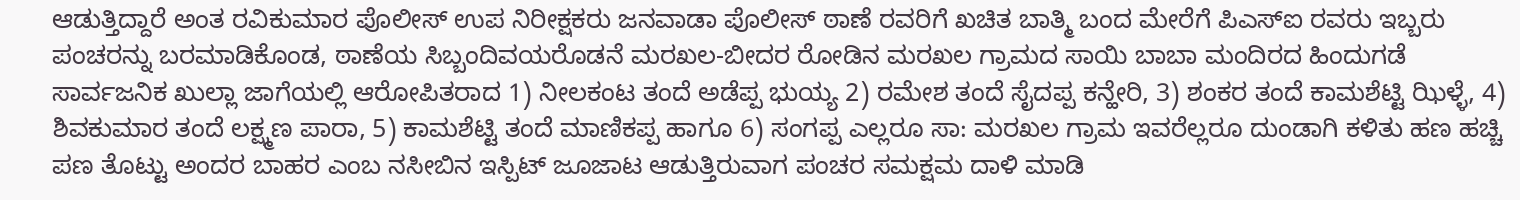ಆಡುತ್ತಿದ್ದಾರೆ ಅಂತ ರವಿಕುಮಾರ ಪೊಲೀಸ್ ಉಪ ನಿರೀಕ್ಷಕರು ಜನವಾಡಾ ಪೊಲೀಸ್ ಠಾಣೆ ರವರಿಗೆ ಖಚಿತ ಬಾತ್ಮಿ ಬಂದ ಮೇರೆಗೆ ಪಿಎಸ್ಐ ರವರು ಇಬ್ಬರು ಪಂಚರನ್ನು ಬರಮಾಡಿಕೊಂಡ, ಠಾಣೆಯ ಸಿಬ್ಬಂದಿವಯರೊಡನೆ ಮರಖಲ-ಬೀದರ ರೋಡಿನ ಮರಖಲ ಗ್ರಾಮದ ಸಾಯಿ ಬಾಬಾ ಮಂದಿರದ ಹಿಂದುಗಡೆ ಸಾರ್ವಜನಿಕ ಖುಲ್ಲಾ ಜಾಗೆಯಲ್ಲಿ ಆರೋಪಿತರಾದ 1) ನೀಲಕಂಟ ತಂದೆ ಅಡೆಪ್ಪ ಭುಯ್ಯ 2) ರಮೇಶ ತಂದೆ ಸೈದಪ್ಪ ಕನ್ಹೇರಿ, 3) ಶಂಕರ ತಂದೆ ಕಾಮಶೆಟ್ಟಿ ಝಿಳ್ಳೆ, 4) ಶಿವಕುಮಾರ ತಂದೆ ಲಕ್ಷ್ಮಣ ಪಾರಾ, 5) ಕಾಮಶೆಟ್ಟಿ ತಂದೆ ಮಾಣಿಕಪ್ಪ ಹಾಗೂ 6) ಸಂಗಪ್ಪ ಎಲ್ಲರೂ ಸಾ: ಮರಖಲ ಗ್ರಾಮ ಇವರೆಲ್ಲರೂ ದುಂಡಾಗಿ ಕಳಿತು ಹಣ ಹಚ್ಚಿ ಪಣ ತೊಟ್ಟು ಅಂದರ ಬಾಹರ ಎಂಬ ನಸೀಬಿನ ಇಸ್ಪಿಟ್ ಜೂಜಾಟ ಆಡುತ್ತಿರುವಾಗ ಪಂಚರ ಸಮಕ್ಷಮ ದಾಳಿ ಮಾಡಿ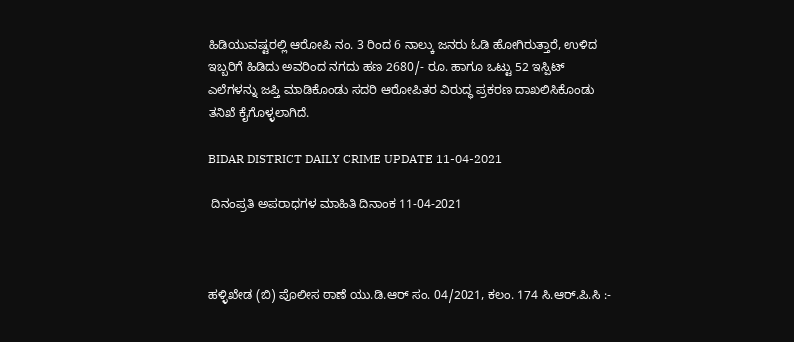ಹಿಡಿಯುವಷ್ಟರಲ್ಲಿ ಆರೋಪಿ ನಂ. 3 ರಿಂದ 6 ನಾಲ್ಕು ಜನರು ಓಡಿ ಹೋಗಿರುತ್ತಾರೆ, ಉಳಿದ ಇಬ್ಬರಿಗೆ ಹಿಡಿದು ಅವರಿಂದ ನಗದು ಹಣ 2680/- ರೂ. ಹಾಗೂ ಒಟ್ಟು 52 ಇಸ್ಪಿಟ್ ಎಲೆಗಳನ್ನು ಜಪ್ತಿ ಮಾಡಿಕೊಂಡು ಸದರಿ ಆರೋಪಿತರ ವಿರುದ್ಧ ಪ್ರಕರಣ ದಾಖಲಿಸಿಕೊಂಡು ತನಿಖೆ ಕೈಗೊಳ್ಳಲಾಗಿದೆ.

BIDAR DISTRICT DAILY CRIME UPDATE 11-04-2021

 ದಿನಂಪ್ರತಿ ಅಪರಾಧಗಳ ಮಾಹಿತಿ ದಿನಾಂಕ 11-04-2021



ಹಳ್ಳಿಖೇಡ (ಬಿ) ಪೊಲೀಸ ಠಾಣೆ ಯು.ಡಿ.ಆರ್ ಸಂ. 04/2021, ಕಲಂ. 174 ಸಿ.ಆರ್.ಪಿ.ಸಿ :-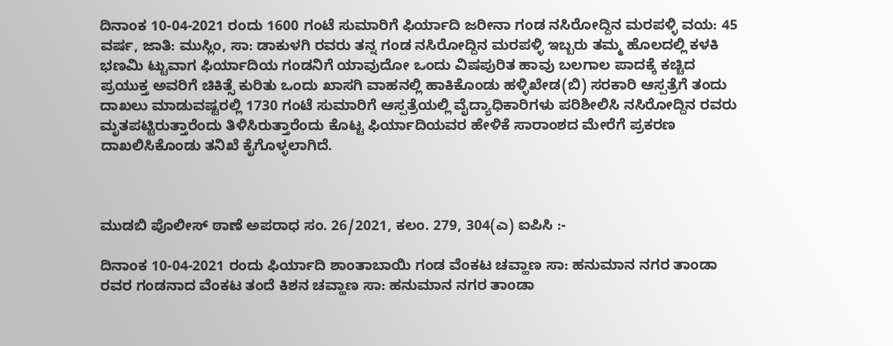ದಿನಾಂಕ 10-04-2021 ರಂದು 1600 ಗಂಟೆ ಸುಮಾರಿಗೆ ಫಿರ್ಯಾದಿ ಜರೀನಾ ಗಂಡ ನಸಿರೋದ್ದಿನ ಮರಪಳ್ಳಿ ವಯ: 45 ವರ್ಷ, ಜಾತಿ: ಮುಸ್ಲಿಂ, ಸಾ: ಡಾಕುಳಗಿ ರವರು ತನ್ನ ಗಂಡ ನಸಿರೋದ್ದಿನ ಮರಪಳ್ಳಿ ಇಬ್ಬರು ತಮ್ಮ ಹೊಲದಲ್ಲಿ ಕಳಕಿ ಭಣಮಿ ಟ್ಟುವಾಗ ಫಿರ್ಯಾದಿಯ ಗಂಡನಿಗೆ ಯಾವುದೋ ಒಂದು ವಿಷಪುರಿತ ಹಾವು ಬಲಗಾಲ ಪಾದಕ್ಕೆ ಕಚ್ಚಿದ ಪ್ರಯುಕ್ತ ಅವರಿಗೆ ಚಿಕಿತ್ಸೆ ಕುರಿತು ಒಂದು ಖಾಸಗಿ ವಾಹನಲ್ಲಿ ಹಾಕಿಕೊಂಡು ಹಳ್ಳಿಖೇಡ(ಬಿ) ಸರಕಾರಿ ಆಸ್ಪತ್ರೆಗೆ ತಂದು ದಾಖಲು ಮಾಡುವಷ್ಟರಲ್ಲಿ 1730 ಗಂಟೆ ಸುಮಾರಿಗೆ ಆಸ್ಪತ್ರೆಯಲ್ಲಿ ವೈದ್ಯಾಧಿಕಾರಿಗಳು ಪರಿಶೀಲಿಸಿ ನಸಿರೋದ್ದಿನ ರವರು ಮೃತಪಟ್ಟಿರುತ್ತಾರೆಂದು ತಿಳಿಸಿರುತ್ತಾರೆಂದು ಕೊಟ್ಟ ಫಿರ್ಯಾದಿಯವರ ಹೇಳಿಕೆ ಸಾರಾಂಶದ ಮೇರೆಗೆ ಪ್ರಕರಣ ದಾಖಲಿಸಿಕೊಂಡು ತನಿಖೆ ಕೈಗೊಳ್ಳಲಾಗಿದೆ.



ಮುಡಬಿ ಪೊಲೀಸ್ ಠಾಣೆ ಅಪರಾಧ ಸಂ. 26/2021, ಕಲಂ. 279, 304(ಎ) ಐಪಿಸಿ :-

ದಿನಾಂಕ 10-04-2021 ರಂದು ಫಿರ್ಯಾದಿ ಶಾಂತಾಬಾಯಿ ಗಂಡ ವೆಂಕಟ ಚವ್ಹಾಣ ಸಾ: ಹನುಮಾನ ನಗರ ತಾಂಡಾ ರವರ ಗಂಡನಾದ ವೆಂಕಟ ತಂದೆ ಕಿಶನ ಚವ್ಹಾಣ ಸಾ: ಹನುಮಾನ ನಗರ ತಾಂಡಾ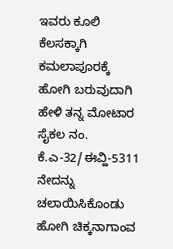ಇವರು ಕೂಲಿ ಕೆಲಸಕ್ಕಾಗಿ ಕಮಲಾಪೂರಕ್ಕೆ ಹೋಗಿ ಬರುವುದಾಗಿ ಹೇಳಿ ತನ್ನ ಮೋಟಾರ ಸೈಕಲ ನಂ. ಕೆ.ಎ-32/ಈವ್ಹಿ-5311 ನೇದನ್ನು ಚಲಾಯಿಸಿಕೊಂಡು ಹೋಗಿ ಚಿಕ್ಕನಾಗಾಂವ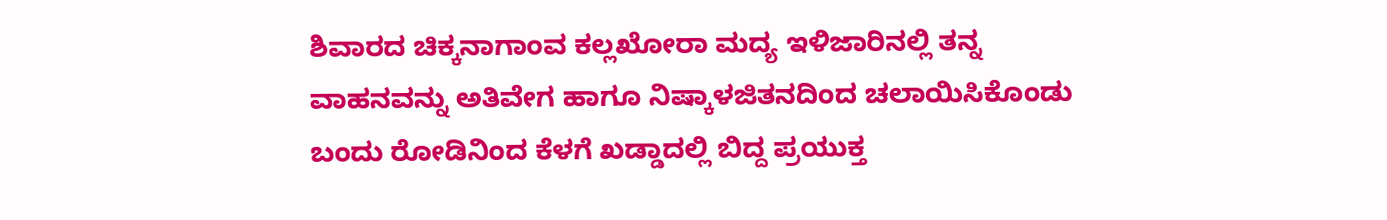ಶಿವಾರದ ಚಿಕ್ಕನಾಗಾಂವ ಕಲ್ಲಖೋರಾ ಮದ್ಯ ಇಳಿಜಾರಿನಲ್ಲಿ ತನ್ನ ವಾಹನವನ್ನು ಅತಿವೇಗ ಹಾಗೂ ನಿಷ್ಕಾಳಜಿತನದಿಂದ ಚಲಾಯಿಸಿಕೊಂಡು ಬಂದು ರೋಡಿನಿಂದ ಕೆಳಗೆ ಖಡ್ಡಾದಲ್ಲಿ ಬಿದ್ದ ಪ್ರಯುಕ್ತ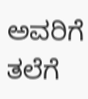ಅವರಿಗೆ ತಲೆಗೆ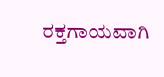ರಕ್ತಗಾಯವಾಗಿ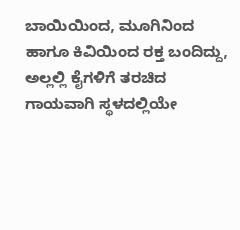ಬಾಯಿಯಿಂದ, ಮೂಗಿನಿಂದ ಹಾಗೂ ಕಿವಿಯಿಂದ ರಕ್ತ ಬಂದಿದ್ದು, ಅಲ್ಲಲ್ಲಿ ಕೈಗಳಿಗೆ ತರಚಿದ ಗಾಯವಾಗಿ ಸ್ಥಳದಲ್ಲಿಯೇ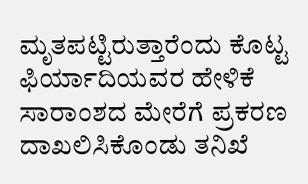ಮೃತಪಟ್ಟಿರುತ್ತಾರೆಂದು ಕೊಟ್ಟ ಫಿರ್ಯಾದಿಯವರ ಹೇಳಿಕೆ ಸಾರಾಂಶದ ಮೇರೆಗೆ ಪ್ರಕರಣ ದಾಖಲಿಸಿಕೊಂಡು ತನಿಖೆ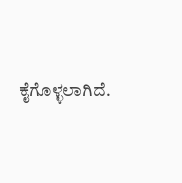ಕೈಗೊಳ್ಳಲಾಗಿದೆ.